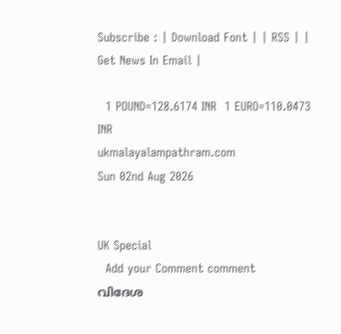Subscribe : | Download Font | | RSS | | Get News In Email |

  1 POUND=128.6174 INR  1 EURO=110.0473 INR
ukmalayalampathram.com
Sun 02nd Aug 2026


UK Special
  Add your Comment comment
വിദേശ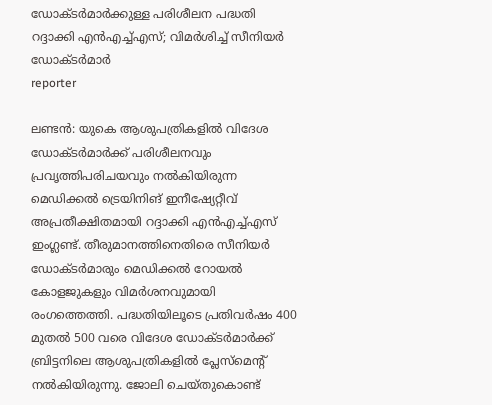ഡോക്ടര്‍മാര്‍ക്കുള്ള പരിശീലന പദ്ധതി റദ്ദാക്കി എന്‍എച്ച്എസ്; വിമര്‍ശിച്ച് സീനിയര്‍ ഡോക്ടര്‍മാര്‍
reporter

ലണ്ടന്‍: യുകെ ആശുപത്രികളില്‍ വിദേശ ഡോക്ടര്‍മാര്‍ക്ക് പരിശീലനവും പ്രവൃത്തിപരിചയവും നല്‍കിയിരുന്ന മെഡിക്കല്‍ ട്രെയിനിങ് ഇനീഷ്യേറ്റീവ് അപ്രതീക്ഷിതമായി റദ്ദാക്കി എന്‍എച്ച്എസ് ഇംഗ്ലണ്ട്. തീരുമാനത്തിനെതിരെ സീനിയര്‍ ഡോക്ടര്‍മാരും മെഡിക്കല്‍ റോയല്‍ കോളജുകളും വിമര്‍ശനവുമായി രംഗത്തെത്തി. പദ്ധതിയിലൂടെ പ്രതിവര്‍ഷം 400 മുതല്‍ 500 വരെ വിദേശ ഡോക്ടര്‍മാര്‍ക്ക് ബ്രിട്ടനിലെ ആശുപത്രികളില്‍ പ്ലേസ്മെന്റ് നല്‍കിയിരുന്നു. ജോലി ചെയ്തുകൊണ്ട്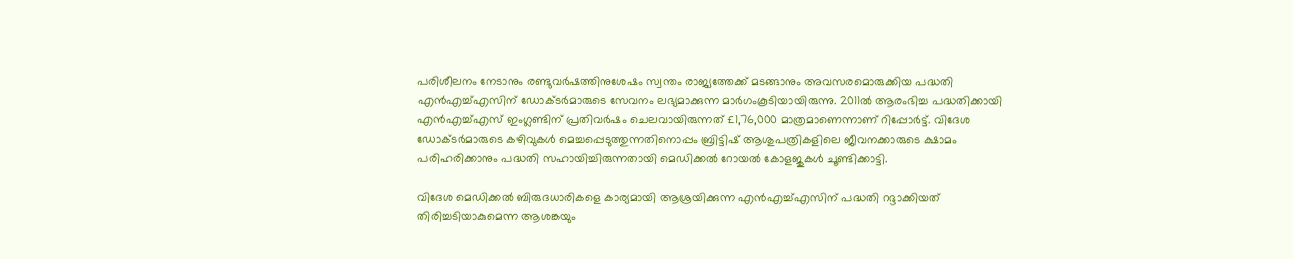പരിശീലനം നേടാനും രണ്ടുവര്‍ഷത്തിനുശേഷം സ്വന്തം രാജ്യത്തേക്ക് മടങ്ങാനും അവസരമൊരുക്കിയ പദ്ധതി എന്‍എച്ച്എസിന് ഡോക്ടര്‍മാരുടെ സേവനം ലഭ്യമാക്കുന്ന മാര്‍ഗംകൂടിയായിരുന്നു. 2011ല്‍ ആരംഭിച്ച പദ്ധതിക്കായി എന്‍എച്ച്എസ് ഇംഗ്ലണ്ടിന് പ്രതിവര്‍ഷം ചെലവായിരുന്നത് £1,76,000 മാത്രമാണെന്നാണ് റിപ്പോര്‍ട്ട്. വിദേശ ഡോക്ടര്‍മാരുടെ കഴിവുകള്‍ മെച്ചപ്പെടുത്തുന്നതിനൊപ്പം ബ്രിട്ടിഷ് ആശുപത്രികളിലെ ജീവനക്കാരുടെ ക്ഷാമം പരിഹരിക്കാനും പദ്ധതി സഹായിച്ചിരുന്നതായി മെഡിക്കല്‍ റോയല്‍ കോളജുകള്‍ ചൂണ്ടിക്കാട്ടി.

വിദേശ മെഡിക്കല്‍ ബിരുദധാരികളെ കാര്യമായി ആശ്രയിക്കുന്ന എന്‍എച്ച്എസിന് പദ്ധതി റദ്ദാക്കിയത് തിരിച്ചടിയാകുമെന്ന ആശങ്കയും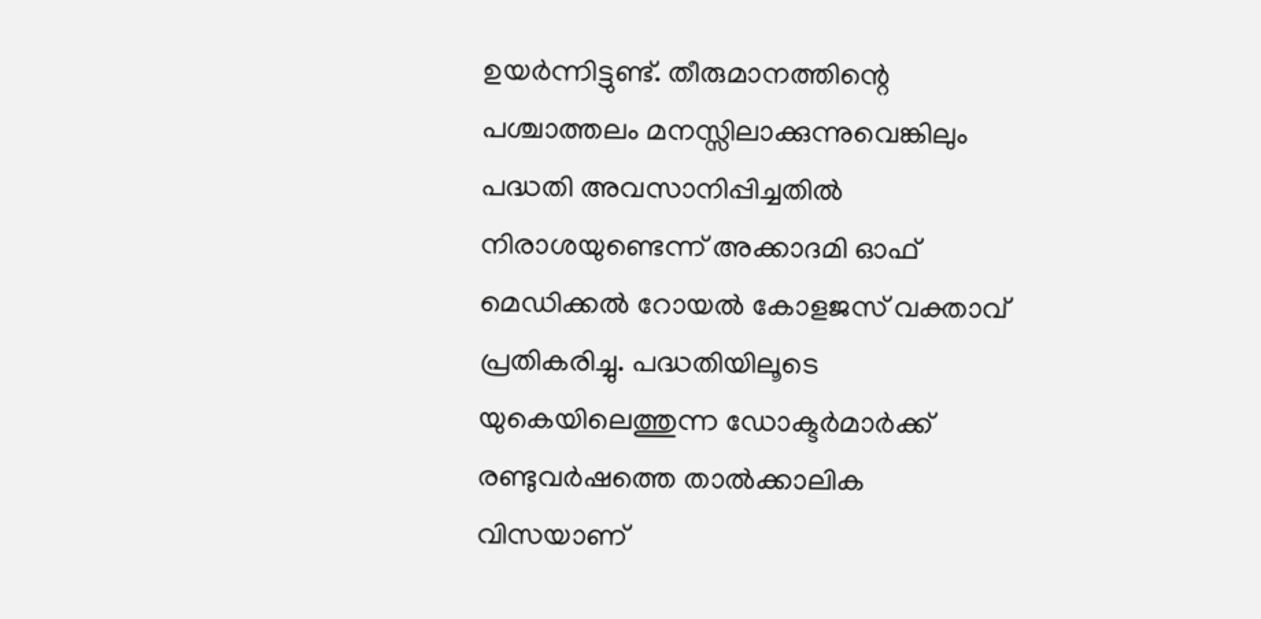ഉയര്‍ന്നിട്ടുണ്ട്. തീരുമാനത്തിന്റെ പശ്ചാത്തലം മനസ്സിലാക്കുന്നുവെങ്കിലും പദ്ധതി അവസാനിപ്പിച്ചതില്‍ നിരാശയുണ്ടെന്ന് അക്കാദമി ഓഫ് മെഡിക്കല്‍ റോയല്‍ കോളജസ് വക്താവ് പ്രതികരിച്ചു. പദ്ധതിയിലൂടെ യുകെയിലെത്തുന്ന ഡോക്ടര്‍മാര്‍ക്ക് രണ്ടുവര്‍ഷത്തെ താല്‍ക്കാലിക വിസയാണ്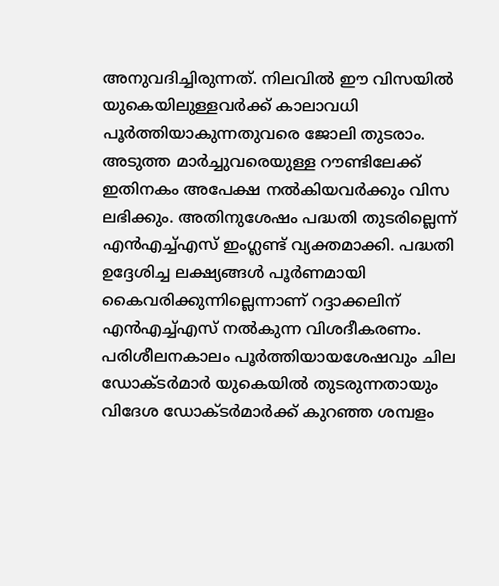അനുവദിച്ചിരുന്നത്. നിലവില്‍ ഈ വിസയില്‍ യുകെയിലുള്ളവര്‍ക്ക് കാലാവധി പൂര്‍ത്തിയാകുന്നതുവരെ ജോലി തുടരാം. അടുത്ത മാര്‍ച്ചുവരെയുള്ള റൗണ്ടിലേക്ക് ഇതിനകം അപേക്ഷ നല്‍കിയവര്‍ക്കും വിസ ലഭിക്കും. അതിനുശേഷം പദ്ധതി തുടരില്ലെന്ന് എന്‍എച്ച്എസ് ഇംഗ്ലണ്ട് വ്യക്തമാക്കി. പദ്ധതി ഉദ്ദേശിച്ച ലക്ഷ്യങ്ങള്‍ പൂര്‍ണമായി കൈവരിക്കുന്നില്ലെന്നാണ് റദ്ദാക്കലിന് എന്‍എച്ച്എസ് നല്‍കുന്ന വിശദീകരണം. പരിശീലനകാലം പൂര്‍ത്തിയായശേഷവും ചില ഡോക്ടര്‍മാര്‍ യുകെയില്‍ തുടരുന്നതായും വിദേശ ഡോക്ടര്‍മാര്‍ക്ക് കുറഞ്ഞ ശമ്പളം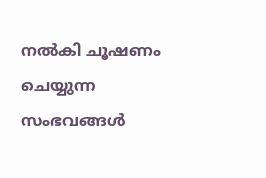നല്‍കി ചൂഷണം ചെയ്യുന്ന സംഭവങ്ങള്‍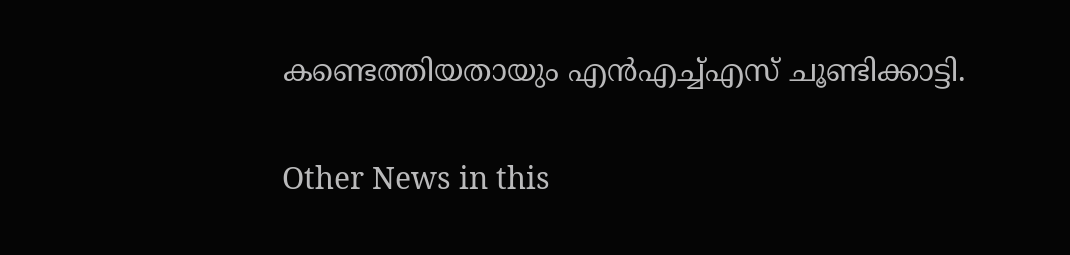കണ്ടെത്തിയതായും എന്‍എച്ച്എസ് ചൂണ്ടിക്കാട്ടി.


Other News in this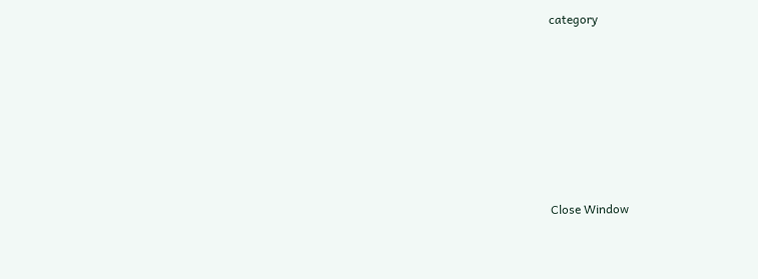category








Close Window